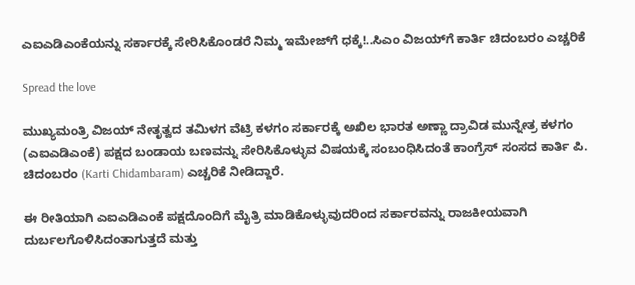ಎಐಎಡಿಎಂಕೆಯನ್ನು ಸರ್ಕಾರಕ್ಕೆ ಸೇರಿಸಿಕೊಂಡರೆ ನಿಮ್ಮ ಇಮೇಜ್‌ಗೆ ಧಕ್ಕೆ!..ಸಿಎಂ ವಿಜಯ್‌ಗೆ ಕಾರ್ತಿ ಚಿದಂಬರಂ ಎಚ್ಚರಿಕೆ

Spread the love

ಮುಖ್ಯಮಂತ್ರಿ ವಿಜಯ್ ನೇತೃತ್ವದ ತಮಿಳಗ ವೆಟ್ರಿ ಕಳಗಂ ಸರ್ಕಾರಕ್ಕೆ ಅಖಿಲ ಭಾರತ ಅಣ್ಣಾ ದ್ರಾವಿಡ ಮುನ್ನೇತ್ರ ಕಳಗಂ (ಎಐಎಡಿಎಂಕೆ) ಪಕ್ಷದ ಬಂಡಾಯ ಬಣವನ್ನು ಸೇರಿಸಿಕೊಳ್ಳುವ ವಿಷಯಕ್ಕೆ ಸಂಬಂಧಿಸಿದಂತೆ ಕಾಂಗ್ರೆಸ್ ಸಂಸದ ಕಾರ್ತಿ ಪಿ. ಚಿದಂಬರಂ (Karti Chidambaram) ಎಚ್ಚರಿಕೆ ನೀಡಿದ್ದಾರೆ.

ಈ ರೀತಿಯಾಗಿ ಎಐಎಡಿಎಂಕೆ ಪಕ್ಷದೊಂದಿಗೆ ಮೈತ್ರಿ ಮಾಡಿಕೊಳ್ಳುವುದರಿಂದ ಸರ್ಕಾರವನ್ನು ರಾಜಕೀಯವಾಗಿ ದುರ್ಬಲಗೊಳಿಸಿದಂತಾಗುತ್ತದೆ ಮತ್ತು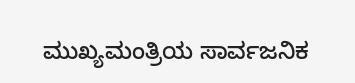ಮುಖ್ಯಮಂತ್ರಿಯ ಸಾರ್ವಜನಿಕ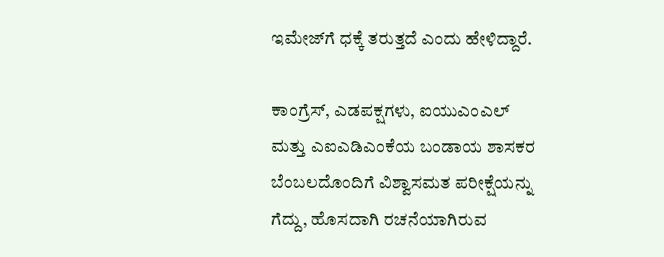ಇಮೇಜ್‌ಗೆ ಧಕ್ಕೆ ತರುತ್ತದೆ ಎಂದು ಹೇಳಿದ್ದಾರೆ.

ಕಾಂಗ್ರೆಸ್, ಎಡಪಕ್ಷಗಳು, ಐಯುಎಂಎಲ್ ಮತ್ತು ಎಐಎಡಿಎಂಕೆಯ ಬಂಡಾಯ ಶಾಸಕರ ಬೆಂಬಲದೊಂದಿಗೆ ವಿಶ್ವಾಸಮತ ಪರೀಕ್ಷೆಯನ್ನು ಗೆದ್ದು, ಹೊಸದಾಗಿ ರಚನೆಯಾಗಿರುವ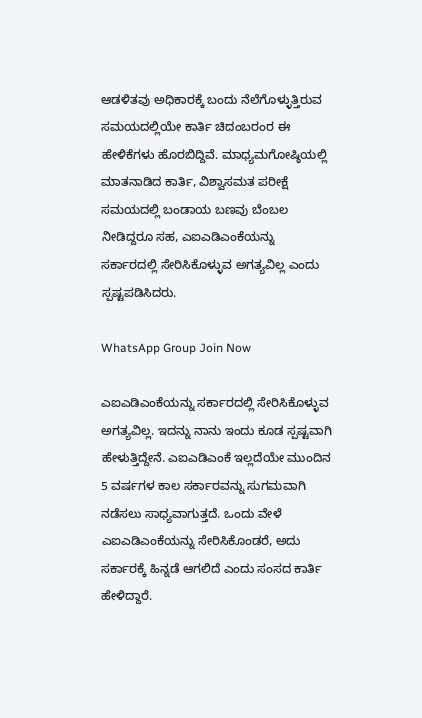ಆಡಳಿತವು ಅಧಿಕಾರಕ್ಕೆ ಬಂದು ನೆಲೆಗೊಳ್ಳುತ್ತಿರುವ ಸಮಯದಲ್ಲಿಯೇ ಕಾರ್ತಿ ಚಿದಂಬರಂರ ಈ ಹೇಳಿಕೆಗಳು ಹೊರಬಿದ್ದಿವೆ. ಮಾಧ್ಯಮಗೋಷ್ಠಿಯಲ್ಲಿ ಮಾತನಾಡಿದ ಕಾರ್ತಿ, ವಿಶ್ವಾಸಮತ ಪರೀಕ್ಷೆ ಸಮಯದಲ್ಲಿ ಬಂಡಾಯ ಬಣವು ಬೆಂಬಲ ನೀಡಿದ್ದರೂ ಸಹ, ಎಐಎಡಿಎಂಕೆಯನ್ನು ಸರ್ಕಾರದಲ್ಲಿ ಸೇರಿಸಿಕೊಳ್ಳುವ ಅಗತ್ಯವಿಲ್ಲ ಎಂದು ಸ್ಪಷ್ಟಪಡಿಸಿದರು.

WhatsApp Group Join Now

ಎಐಎಡಿಎಂಕೆಯನ್ನು ಸರ್ಕಾರದಲ್ಲಿ ಸೇರಿಸಿಕೊಳ್ಳುವ ಅಗತ್ಯವಿಲ್ಲ. ಇದನ್ನು ನಾನು ಇಂದು ಕೂಡ ಸ್ಪಷ್ಟವಾಗಿ ಹೇಳುತ್ತಿದ್ದೇನೆ. ಎಐಎಡಿಎಂಕೆ ಇಲ್ಲದೆಯೇ ಮುಂದಿನ 5 ವರ್ಷಗಳ ಕಾಲ ಸರ್ಕಾರವನ್ನು ಸುಗಮವಾಗಿ ನಡೆಸಲು ಸಾಧ್ಯವಾಗುತ್ತದೆ. ಒಂದು ವೇಳೆ ಎಐಎಡಿಎಂಕೆಯನ್ನು ಸೇರಿಸಿಕೊಂಡರೆ, ಅದು ಸರ್ಕಾರಕ್ಕೆ ಹಿನ್ನಡೆ ಆಗಲಿದೆ ಎಂದು ಸಂಸದ ಕಾರ್ತಿ ಹೇಳಿದ್ದಾರೆ.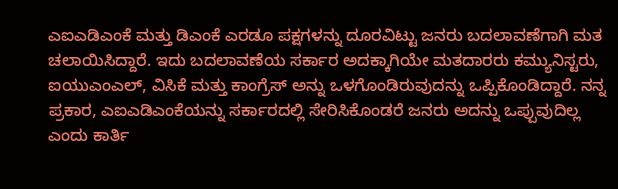ಎಐಎಡಿಎಂಕೆ ಮತ್ತು ಡಿಎಂಕೆ ಎರಡೂ ಪಕ್ಷಗಳನ್ನು ದೂರವಿಟ್ಟು ಜನರು ಬದಲಾವಣೆಗಾಗಿ ಮತ ಚಲಾಯಿಸಿದ್ದಾರೆ. ಇದು ಬದಲಾವಣೆಯ ಸರ್ಕಾರ ಅದಕ್ಕಾಗಿಯೇ ಮತದಾರರು ಕಮ್ಯುನಿಸ್ಟರು, ಐಯುಎಂಎಲ್, ವಿಸಿಕೆ ಮತ್ತು ಕಾಂಗ್ರೆಸ್ ಅನ್ನು ಒಳಗೊಂಡಿರುವುದನ್ನು ಒಪ್ಪಿಕೊಂಡಿದ್ದಾರೆ. ನನ್ನ ಪ್ರಕಾರ, ಎಐಎಡಿಎಂಕೆಯನ್ನು ಸರ್ಕಾರದಲ್ಲಿ ಸೇರಿಸಿಕೊಂಡರೆ ಜನರು ಅದನ್ನು ಒಪ್ಪುವುದಿಲ್ಲ ಎಂದು ಕಾರ್ತಿ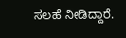ಸಲಹೆ ನೀಡಿದ್ದಾರೆ.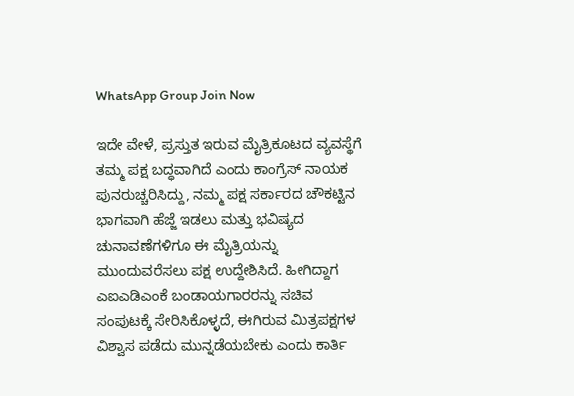WhatsApp Group Join Now

ಇದೇ ವೇಳೆ, ಪ್ರಸ್ತುತ ಇರುವ ಮೈತ್ರಿಕೂಟದ ವ್ಯವಸ್ಥೆಗೆ ತಮ್ಮ ಪಕ್ಷ ಬದ್ಧವಾಗಿದೆ ಎಂದು ಕಾಂಗ್ರೆಸ್ ನಾಯಕ ಪುನರುಚ್ಚರಿಸಿದ್ದು, ನಮ್ಮ ಪಕ್ಷ ಸರ್ಕಾರದ ಚೌಕಟ್ಟಿನ ಭಾಗವಾಗಿ ಹೆಜ್ಜೆ ಇಡಲು ಮತ್ತು ಭವಿಷ್ಯದ ಚುನಾವಣೆಗಳಿಗೂ ಈ ಮೈತ್ರಿಯನ್ನು ಮುಂದುವರೆಸಲು ಪಕ್ಷ ಉದ್ದೇಶಿಸಿದೆ. ಹೀಗಿದ್ದಾಗ ಎಐಎಡಿಎಂಕೆ ಬಂಡಾಯಗಾರರನ್ನು ಸಚಿವ ಸಂಪುಟಕ್ಕೆ ಸೇರಿಸಿಕೊಳ್ಳದೆ, ಈಗಿರುವ ಮಿತ್ರಪಕ್ಷಗಳ ವಿಶ್ವಾಸ ಪಡೆದು ಮುನ್ನಡೆಯಬೇಕು ಎಂದು ಕಾರ್ತಿ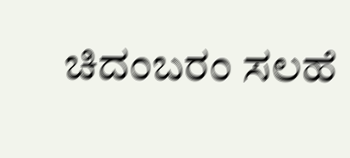ಚಿದಂಬರಂ ಸಲಹೆ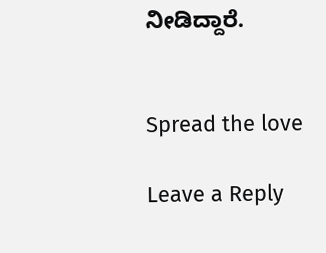ನೀಡಿದ್ದಾರೆ.


Spread the love

Leave a Reply